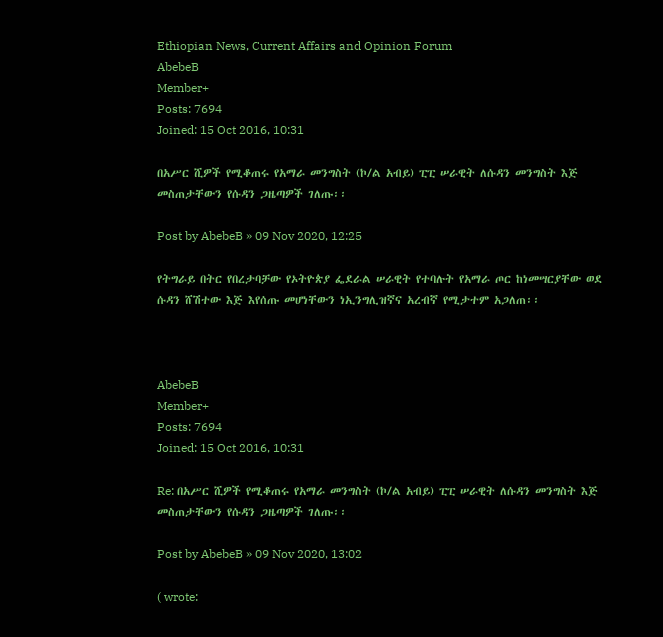Ethiopian News, Current Affairs and Opinion Forum
AbebeB
Member+
Posts: 7694
Joined: 15 Oct 2016, 10:31

በአሥር ሺዎች የሚቆጠሩ የአማራ መንግስት (ኮ/ል አብይ) ፒፒ ሠራዊት ለሱዳን መንግስት እጅ መስጠታቸውን የሱዳን ጋዜጣዎች ገለጡ፡፡

Post by AbebeB » 09 Nov 2020, 12:25

የትግራይ በትር የበረታባቻው የኦትዮጵያ ፌደራል ሠራዊት የተባሉት የአማራ ጦር ከነመሣርያቸው ወደ ሱዳን ሸሽተው እጅ እየሰጡ መሆነቸውን ነኢንግሊዝኛና አረብኛ የሚታተም አጋለጠ፡፡



AbebeB
Member+
Posts: 7694
Joined: 15 Oct 2016, 10:31

Re: በአሥር ሺዎች የሚቆጠሩ የአማራ መንግስት (ኮ/ል አብይ) ፒፒ ሠራዊት ለሱዳን መንግስት እጅ መስጠታቸውን የሱዳን ጋዜጣዎች ገለጡ፡፡

Post by AbebeB » 09 Nov 2020, 13:02

( wrote: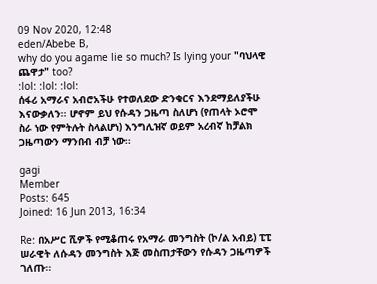09 Nov 2020, 12:48
eden/Abebe B,
why do you agame lie so much? Is lying your "ባህላዊ ጨዋታ" too?
:lol: :lol: :lol:
ሰፋሪ አማራና አብሮአችሁ የተወለደው ድንቁርና እንደማይለያችሁ እናውቃለን፡፡ ሆኖም ይህ የሱዳን ጋዜጣ ስለሆነ (የጠላት ኦሮሞ ስራ ነው የምትሉት ስላልሆነ) እንግሊዝኛ ወይም አረብኛ ከቻልክ ጋዜጣውን ማንበብ ብቻ ነው፡፡

gagi
Member
Posts: 645
Joined: 16 Jun 2013, 16:34

Re: በአሥር ሺዎች የሚቆጠሩ የአማራ መንግስት (ኮ/ል አብይ) ፒፒ ሠራዊት ለሱዳን መንግስት እጅ መስጠታቸውን የሱዳን ጋዜጣዎች ገለጡ፡፡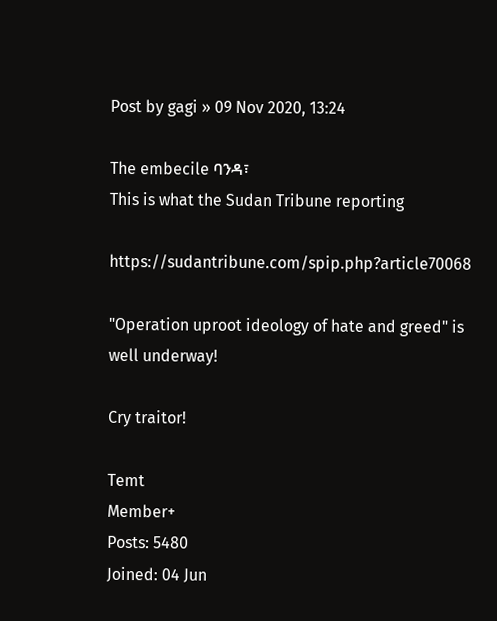Post by gagi » 09 Nov 2020, 13:24

The embecile ባንዳ፣
This is what the Sudan Tribune reporting

https://sudantribune.com/spip.php?article70068

"Operation uproot ideology of hate and greed" is well underway!

Cry traitor!

Temt
Member+
Posts: 5480
Joined: 04 Jun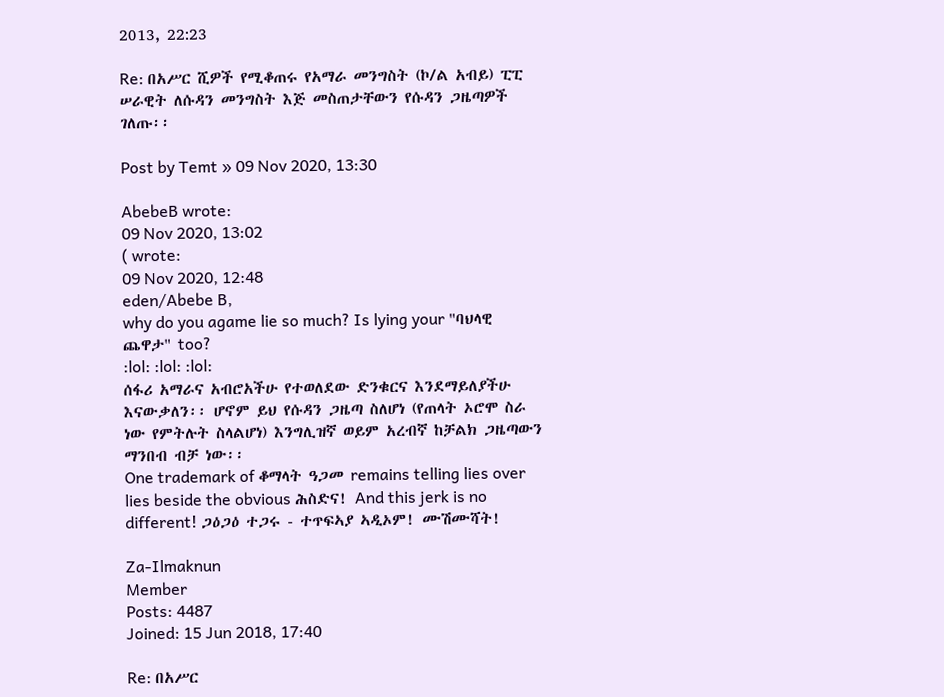2013, 22:23

Re: በአሥር ሺዎች የሚቆጠሩ የአማራ መንግስት (ኮ/ል አብይ) ፒፒ ሠራዊት ለሱዳን መንግስት እጅ መስጠታቸውን የሱዳን ጋዜጣዎች ገለጡ፡፡

Post by Temt » 09 Nov 2020, 13:30

AbebeB wrote:
09 Nov 2020, 13:02
( wrote:
09 Nov 2020, 12:48
eden/Abebe B,
why do you agame lie so much? Is lying your "ባህላዊ ጨዋታ" too?
:lol: :lol: :lol:
ሰፋሪ አማራና አብሮአችሁ የተወለደው ድንቁርና እንደማይለያችሁ እናውቃለን፡፡ ሆኖም ይህ የሱዳን ጋዜጣ ስለሆነ (የጠላት ኦሮሞ ስራ ነው የምትሉት ስላልሆነ) እንግሊዝኛ ወይም አረብኛ ከቻልክ ጋዜጣውን ማንበብ ብቻ ነው፡፡
One trademark of ቆማላት ዓጋመ remains telling lies over lies beside the obvious ሕስድና! And this jerk is no different! ጋዕጋዕ ተጋሩ - ተጥፍኣያ ኣዲኦም! ሙሽሙሻት!

Za-Ilmaknun
Member
Posts: 4487
Joined: 15 Jun 2018, 17:40

Re: በአሥር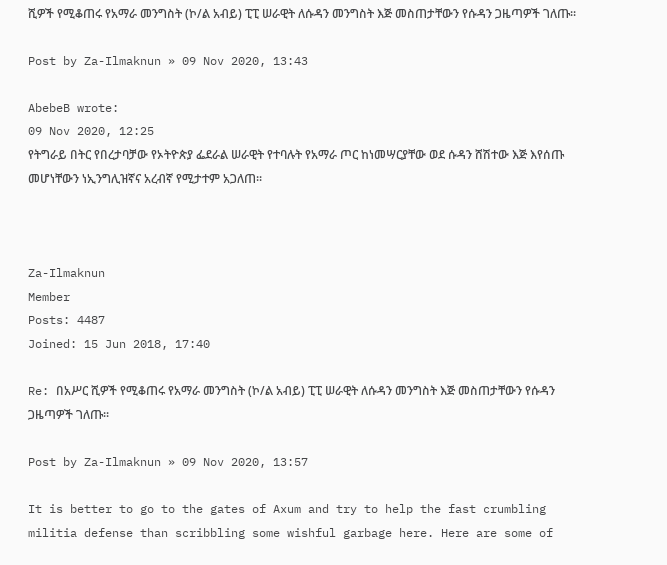ሺዎች የሚቆጠሩ የአማራ መንግስት (ኮ/ል አብይ) ፒፒ ሠራዊት ለሱዳን መንግስት እጅ መስጠታቸውን የሱዳን ጋዜጣዎች ገለጡ፡፡

Post by Za-Ilmaknun » 09 Nov 2020, 13:43

AbebeB wrote:
09 Nov 2020, 12:25
የትግራይ በትር የበረታባቻው የኦትዮጵያ ፌደራል ሠራዊት የተባሉት የአማራ ጦር ከነመሣርያቸው ወደ ሱዳን ሸሽተው እጅ እየሰጡ መሆነቸውን ነኢንግሊዝኛና አረብኛ የሚታተም አጋለጠ፡፡



Za-Ilmaknun
Member
Posts: 4487
Joined: 15 Jun 2018, 17:40

Re: በአሥር ሺዎች የሚቆጠሩ የአማራ መንግስት (ኮ/ል አብይ) ፒፒ ሠራዊት ለሱዳን መንግስት እጅ መስጠታቸውን የሱዳን ጋዜጣዎች ገለጡ፡፡

Post by Za-Ilmaknun » 09 Nov 2020, 13:57

It is better to go to the gates of Axum and try to help the fast crumbling militia defense than scribbling some wishful garbage here. Here are some of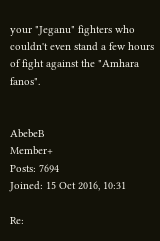your "Jeganu" fighters who couldn't even stand a few hours of fight against the "Amhara fanos".


AbebeB
Member+
Posts: 7694
Joined: 15 Oct 2016, 10:31

Re: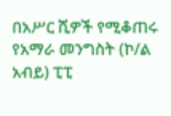በአሥር ሺዎች የሚቆጠሩ የአማራ መንግስት (ኮ/ል አብይ) ፒፒ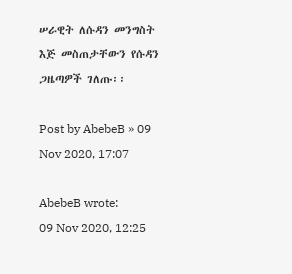ሠራዊት ለሱዳን መንግስት እጅ መስጠታቸውን የሱዳን ጋዜጣዎች ገለጡ፡፡

Post by AbebeB » 09 Nov 2020, 17:07

AbebeB wrote:
09 Nov 2020, 12:25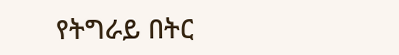የትግራይ በትር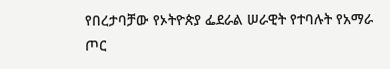የበረታባቻው የኦትዮጵያ ፌደራል ሠራዊት የተባሉት የአማራ ጦር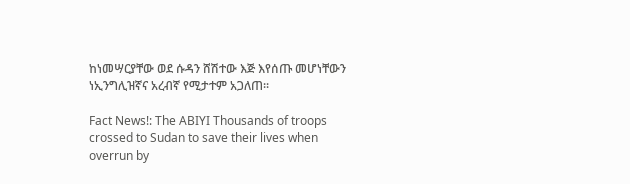ከነመሣርያቸው ወደ ሱዳን ሸሽተው እጅ እየሰጡ መሆነቸውን ነኢንግሊዝኛና አረብኛ የሚታተም አጋለጠ፡፡

Fact News!: The ABIYI Thousands of troops crossed to Sudan to save their lives when overrun by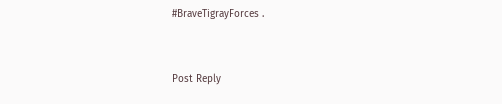#BraveTigrayForces .


Post Reply